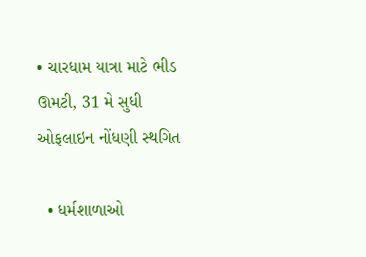• ચારધામ યાત્રા માટે ભીડ ઊમટી, 31 મે સુધી ઓફલાઇન નોંધણી સ્થગિત

  • ધર્મશાળાઓ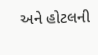અને હોટલની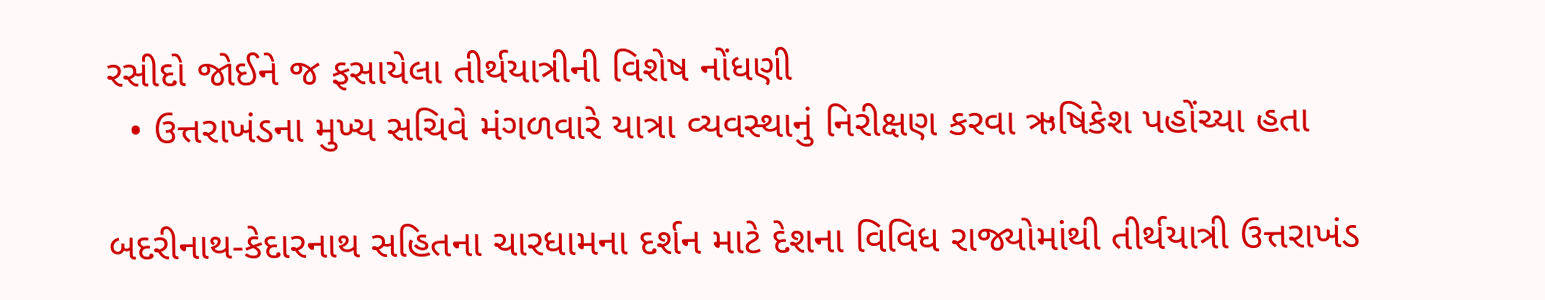રસીદો જોઈને જ ફસાયેલા તીર્થયાત્રીની વિશેષ નોંધણી
  • ઉત્તરાખંડના મુખ્ય સચિવે મંગળવારે યાત્રા વ્યવસ્થાનું નિરીક્ષણ કરવા ઋષિકેશ પહોંચ્યા હતા

બદરીનાથ-કેદારનાથ સહિતના ચારધામના દર્શન માટે દેશના વિવિધ રાજ્યોમાંથી તીર્થયાત્રી ઉત્તરાખંડ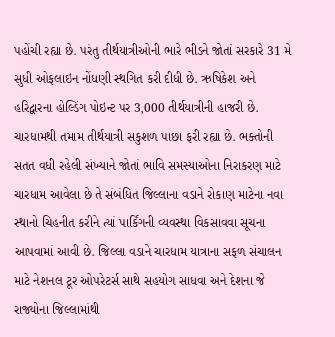પહોંચી રહ્યા છે. પરંતુ તીર્થયાત્રીઓની ભારે ભીડને જોતાં સરકારે 31 મે સુધી ઓફલાઇન નોંધણી સ્થગિત કરી દીધી છે. ઋષિકેશ અને હરિદ્વારના હોલ્ડિંગ પોઇન્ટ પર 3,000 તીર્થયાત્રીની હાજરી છે. ચારધામથી તમામ તીર્થયાત્રી સકુશળ પાછા ફરી રહ્યા છે. ભક્તોની સતત વધી રહેલી સંખ્યાને જોતાં ભાવિ સમસ્યાઓના નિરાકરણ માટે ચારધામ આવેલા છે તે સંબંધિત જિલ્લાના વડાને રોકાણ માટેના નવા સ્થાનો ચિહનીત કરીને ત્યાં પાર્કિંગની વ્યવસ્થા વિકસાવવા સૂચના આપવામાં આવી છે. જિલ્લા વડાને ચારધામ યાત્રાના સફળ સંચાલન માટે નેશનલ ટૂર ઓપરેટર્સ સાથે સહયોગ સાધવા અને દેશના જે રાજ્યોના જિલ્લામાંથી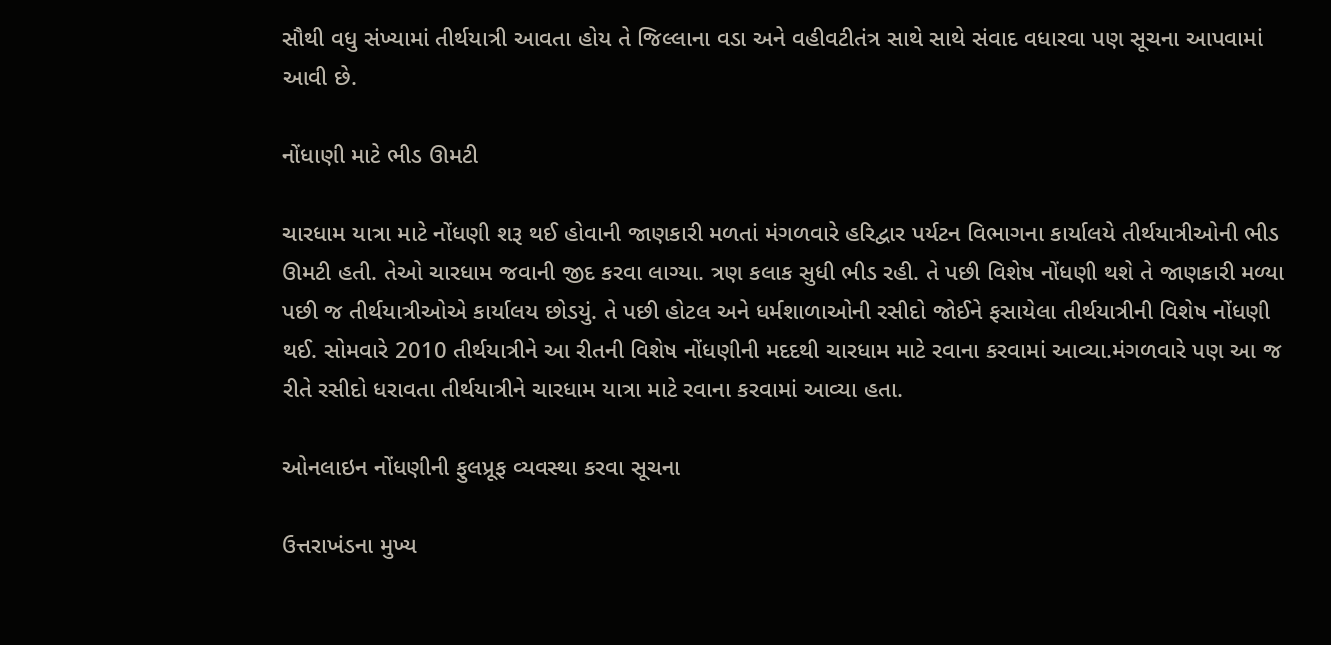સૌથી વધુ સંખ્યામાં તીર્થયાત્રી આવતા હોય તે જિલ્લાના વડા અને વહીવટીતંત્ર સાથે સાથે સંવાદ વધારવા પણ સૂચના આપવામાં આવી છે.

નોંધાણી માટે ભીડ ઊમટી

ચારધામ યાત્રા માટે નોંધણી શરૂ થઈ હોવાની જાણકારી મળતાં મંગળવારે હરિદ્વાર પર્યટન વિભાગના કાર્યાલયે તીર્થયાત્રીઓની ભીડ ઊમટી હતી. તેઓ ચારધામ જવાની જીદ કરવા લાગ્યા. ત્રણ કલાક સુધી ભીડ રહી. તે પછી વિશેષ નોંધણી થશે તે જાણકારી મળ્યા પછી જ તીર્થયાત્રીઓએ કાર્યાલય છોડયું. તે પછી હોટલ અને ધર્મશાળાઓની રસીદો જોઈને ફસાયેલા તીર્થયાત્રીની વિશેષ નોંધણી થઈ. સોમવારે 2010 તીર્થયાત્રીને આ રીતની વિશેષ નોંધણીની મદદથી ચારધામ માટે રવાના કરવામાં આવ્યા.મંગળવારે પણ આ જ રીતે રસીદો ધરાવતા તીર્થયાત્રીને ચારધામ યાત્રા માટે રવાના કરવામાં આવ્યા હતા.

ઓનલાઇન નોંધણીની ફુલપ્રૂફ વ્યવસ્થા કરવા સૂચના

ઉત્તરાખંડના મુખ્ય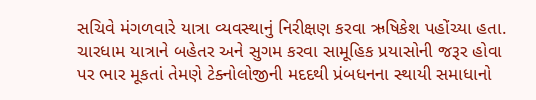સચિવે મંગળવારે યાત્રા વ્યવસ્થાનું નિરીક્ષણ કરવા ઋષિકેશ પહોંચ્યા હતા. ચારધામ યાત્રાને બહેતર અને સુગમ કરવા સામૂહિક પ્રયાસોની જરૂર હોવા પર ભાર મૂકતાં તેમણે ટેક્નોલોજીની મદદથી પ્રંબધનના સ્થાયી સમાધાનો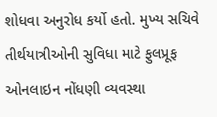શોધવા અનુરોધ કર્યો હતો. મુખ્ય સચિવે તીર્થયાત્રીઓની સુવિધા માટે ફુલપ્રૂફ ઓનલાઇન નોંધણી વ્યવસ્થા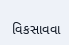વિકસાવવા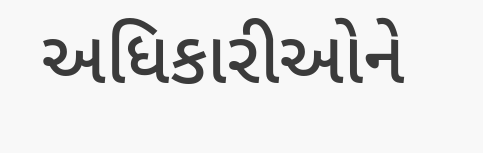અધિકારીઓને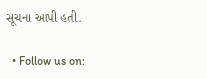સૂચના આપી હતી.

  • Follow us on: